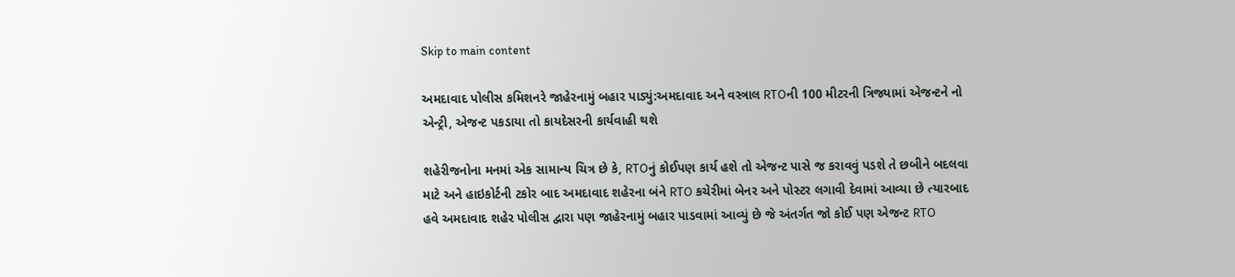Skip to main content

અમદાવાદ પોલીસ કમિશનરે જાહેરનામું બહાર પાડ્યું:અમદાવાદ અને વસ્ત્રાલ RTOની 100 મીટરની ત્રિજ્યામાં એજન્ટને નો એન્ટ્રી, એજન્ટ પકડાયા તો કાયદેસરની કાર્યવાહી થશે

શહેરીજનોના મનમાં એક સામાન્ય ચિત્ર છે કે, RTOનું કોઈપણ કાર્ય હશે તો એજન્ટ પાસે જ કરાવવું પડશે તે છબીને બદલવા માટે અને હાઇકોર્ટની ટકોર બાદ અમદાવાદ શહેરના બંને RTO કચેરીમાં બેનર અને પોસ્ટર લગાવી દેવામાં આવ્યા છે ત્યારબાદ હવે અમદાવાદ શહેર પોલીસ દ્વારા પણ જાહેરનામું બહાર પાડવામાં આવ્યું છે જે અંતર્ગત જો કોઈ પણ એજન્ટ RTO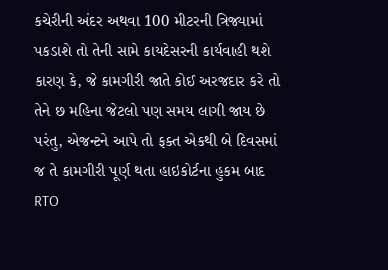કચેરીની અંદર અથવા 100 મીટરની ત્રિજ્યામાં પકડાશે તો તેની સામે કાયદેસરની કાર્યવાહી થશે કારણ કે, જે કામગીરી જાતે કોઈ અરજદાર કરે તો તેને છ મહિના જેટલો પણ સમય લાગી જાય છે પરંતુ, એજન્ટને આપે તો ફક્ત એકથી બે દિવસમાં જ તે કામગીરી પૂર્ણ થતા હાઇકોર્ટના હુકમ બાદ RTO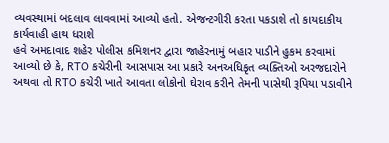વ્યવસ્થામાં બદલાવ લાવવામાં આવ્યો હતો. એજન્ટગીરી કરતા પકડાશે તો કાયદાકીય કાર્યવાહી હાથ ધરાશે
હવે અમદાવાદ શહેર પોલીસ કમિશનર દ્વારા જાહેરનામું બહાર પાડીને હુકમ કરવામાં આવ્યો છે કે, RTO કચેરીની આસપાસ આ પ્રકારે અનઅધિકૃત વ્યક્તિઓ અરજદારોને અથવા તો RTO કચેરી ખાતે આવતા લોકોનો ઘેરાવ કરીને તેમની પાસેથી રૂપિયા પડાવીને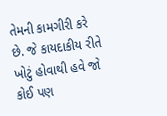તેમની કામગીરી કરે છે. જે કાયદાકીય રીતે ખોટું હોવાથી હવે જો કોઈ પણ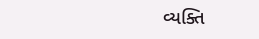વ્યક્તિ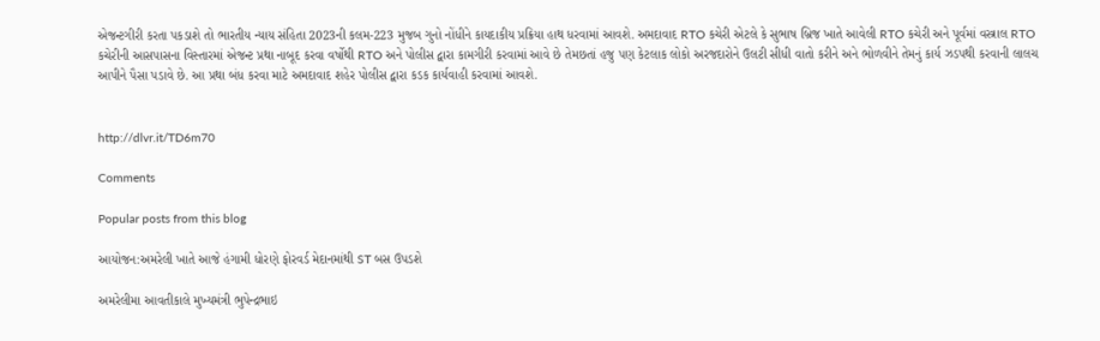એજન્ટગીરી કરતા પકડાશે તો ભારતીય ન્યાય સંહિતા 2023ની કલમ-223 મુજબ ગુનો નોંધીને કાયદાકીય પ્રક્રિયા હાથ ધરવામાં આવશે. અમદાવાદ RTO કચેરી એટલે કે સુભાષ બ્રિજ ખાતે આવેલી RTO કચેરી અને પૂર્વમાં વસ્ત્રાલ RTO કચેરીની આસપાસના વિસ્તારમાં એજન્ટ પ્રથા નાબૂદ કરવા વર્ષોથી RTO અને પોલીસ દ્વારા કામગીરી કરવામાં આવે છે તેમછતાં હજુ પણ કેટલાક લોકો અરજદારોને ઉલટી સીધી વાતો કરીને અને ભોળવીને તેમનું કાર્ય ઝડપથી કરવાની લાલચ આપીને પૈસા પડાવે છે. આ પ્રથા બંધ કરવા માટે અમદાવાદ શહેર પોલીસ દ્વારા કડક કાર્યવાહી કરવામાં આવશે.


http://dlvr.it/TD6m70

Comments

Popular posts from this blog

આયોજન:અમરેલી ખાતે આજે હંગામી ધોરણે ફોરવર્ડ મેદાનમાંથી ST બસ ઉપડશે

અમરેલીમા આવતીકાલે મુખ્યમંત્રી ભુપેન્દ્રભાઇ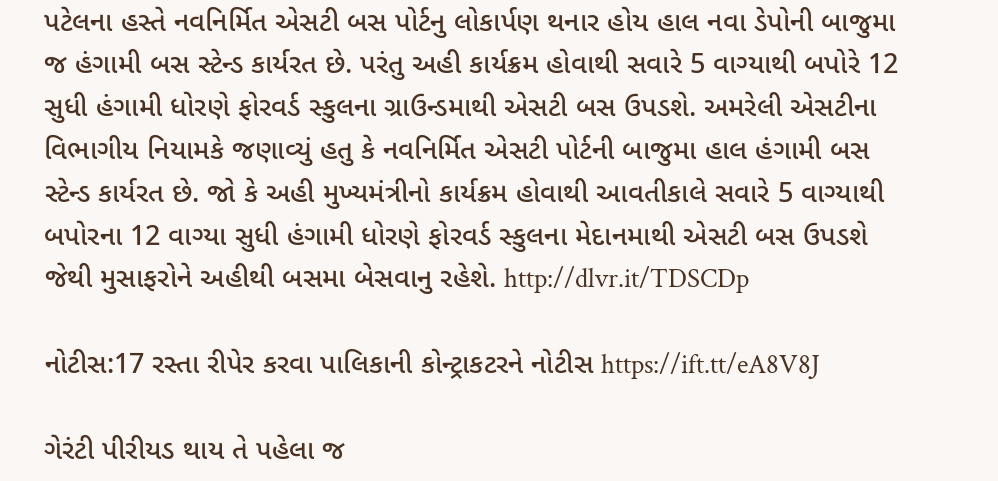પટેલના હસ્તે નવનિર્મિત એસટી બસ પોર્ટનુ લોકાર્પણ થનાર હોય હાલ નવા ડેપોની બાજુમા જ હંગામી બસ સ્ટેન્ડ કાર્યરત છે. પરંતુ અહી કાર્યક્રમ હોવાથી સવારે 5 વાગ્યાથી બપોરે 12 સુધી હંગામી ધોરણે ફોરવર્ડ સ્કુલના ગ્રાઉન્ડમાથી એસટી બસ ઉપડશે. અમરેલી એસટીના વિભાગીય નિયામકે જણાવ્યું હતુ કે નવનિર્મિત એસટી પોર્ટની બાજુમા હાલ હંગામી બસ સ્ટેન્ડ કાર્યરત છે. જો કે અહી મુખ્યમંત્રીનો કાર્યક્રમ હોવાથી આવતીકાલે સવારે 5 વાગ્યાથી બપોરના 12 વાગ્યા સુધી હંગામી ધોરણે ફોરવર્ડ સ્કુલના મેદાનમાથી એસટી બસ ઉપડશે જેથી મુસાફરોને અહીથી બસમા બેસવાનુ રહેશે. http://dlvr.it/TDSCDp

નોટીસ:17 રસ્તા રીપેર કરવા પાલિકાની કોન્ટ્રાકટરને નોટીસ https://ift.tt/eA8V8J

ગેરંટી પીરીયડ થાય તે પહેલા જ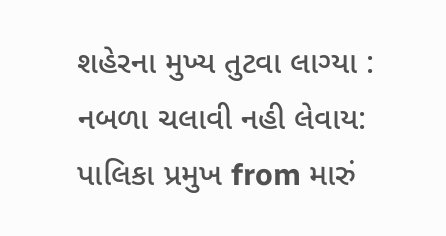શહેરના મુખ્ય તુટવા લાગ્યા : નબળા ચલાવી નહી લેવાય: પાલિકા પ્રમુખ from મારું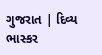ગુજરાત | દિવ્ય ભાસ્કર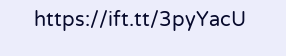https://ift.tt/3pyYacU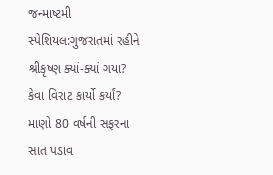જન્માષ્ટમી સ્પેશિયલ:ગુજરાતમાં રહીને શ્રીકૃષ્ણ ક્યાં-ક્યાં ગયા? કેવા વિરાટ કાર્યો કર્યાં? માણો 80 વર્ષની સફરના સાત પડાવ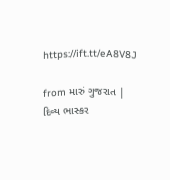https://ift.tt/eA8V8J

from મારું ગુજરાત | દિવ્ય ભાસ્કર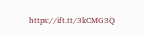https://ift.tt/3kCMG3Q